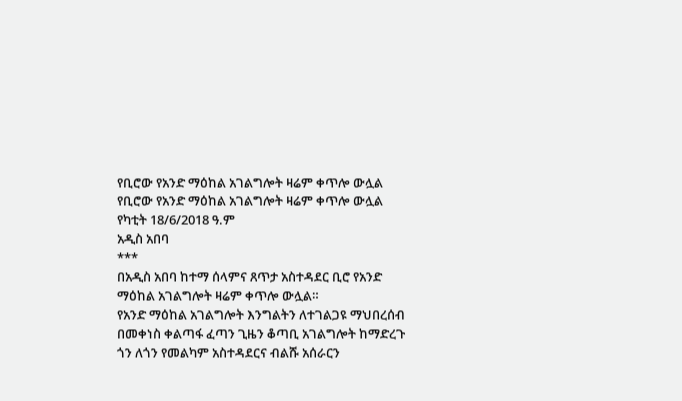የቢሮው የአንድ ማዕከል አገልግሎት ዛሬም ቀጥሎ ውሏል
የቢሮው የአንድ ማዕከል አገልግሎት ዛሬም ቀጥሎ ውሏል
የካቲት 18/6/2018 ዓ.ም
አዲስ አበባ
***
በአዲስ አበባ ከተማ ሰላምና ጸጥታ አስተዳደር ቢሮ የአንድ ማዕከል አገልግሎት ዛሬም ቀጥሎ ውሏል።
የአንድ ማዕከል አገልግሎት እንግልትን ለተገልጋዩ ማህበረሰብ በመቀነስ ቀልጣፋ ፈጣን ጊዜን ቆጣቢ አገልግሎት ከማድረጉ ጎን ለጎን የመልካም አስተዳደርና ብልሹ አሰራርን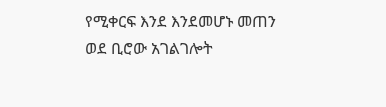የሚቀርፍ እንደ እንደመሆኑ መጠን
ወደ ቢሮው አገልገሎት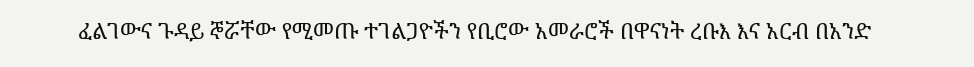ፈልገውና ጉዳይ ኞሯቸው የሚመጡ ተገልጋዮችን የቢሮው አመራሮች በዋናነት ረቡእ እና አርብ በአንድ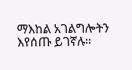ማእከል አገልግሎትን እየሰጡ ይገኛሉ።